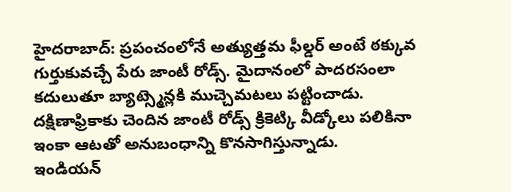హైదరాబాద్: ప్రపంచంలోనే అత్యుత్తమ ఫీల్డర్ అంటే ఠక్కువ గుర్తుకువచ్చే పేరు జాంటీ రోడ్స్. మైదానంలో పాదరసంలా కదులుతూ బ్యాట్స్మెన్లకి ముచ్చెమటలు పట్టించాడు. దక్షిణాఫ్రికాకు చెందిన జాంటీ రోడ్స్ క్రికెట్కి వీడ్కోలు పలికినా ఇంకా ఆటతో అనుబంధాన్ని కొనసాగిస్తున్నాడు.
ఇండియన్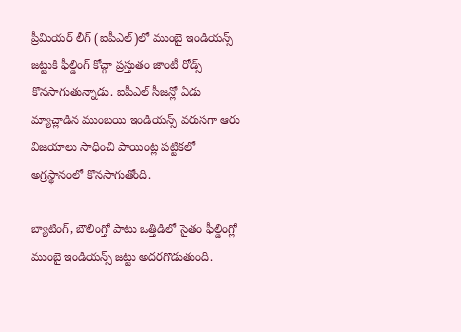ప్రీమియర్ లీగ్ (ఐపీఎల్)లో ముంబై ఇండియన్స్ జట్టుకి ఫీల్డింగ్ కోచ్గా ప్రస్తుతం జాంటీ రోడ్స్ కొనసాగుతున్నాడు. ఐపీఎల్ సీజన్లో ఏడు మ్యాచ్లాడిన ముంబయి ఇండియన్స్ వరుసగా ఆరు విజయాలు సాధించి పాయింట్ల పట్టికలో అగ్రస్థానంలో కొనసాగుతోంది.

బ్యాటింగ్, బౌలింగ్తో పాటు ఒత్తిడిలో సైతం ఫీల్డింగ్లో ముంబై ఇండియన్స్ జట్టు అదరగొడుతుంది.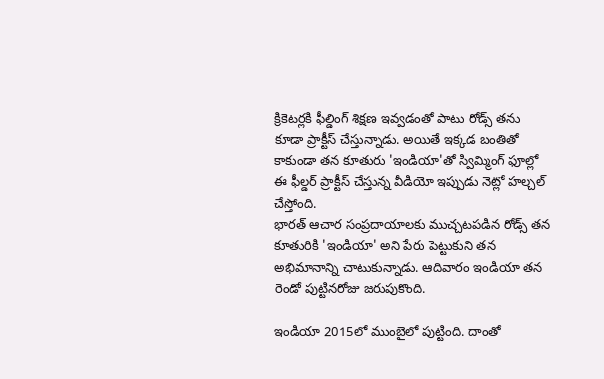క్రికెటర్లకి ఫీల్డింగ్ శిక్షణ ఇవ్వడంతో పాటు రోడ్స్ తను కూడా ప్రాక్టీస్ చేస్తున్నాడు. అయితే ఇక్కడ బంతితో కాకుండా తన కూతురు 'ఇండియా'తో స్విమ్మింగ్ ఫూల్లో ఈ ఫీల్డర్ ప్రాక్టీస్ చేస్తున్న వీడియో ఇప్పుడు నెట్లో హల్చల్ చేస్తోంది.
భారత్ ఆచార సంప్రదాయాలకు ముచ్చటపడిన రోడ్స్ తన కూతురికి 'ఇండియా' అని పేరు పెట్టుకుని తన అభిమానాన్ని చాటుకున్నాడు. ఆదివారం ఇండియా తన రెండో పుట్టినరోజు జరుపుకొంది.

ఇండియా 2015లో ముంబైలో పుట్టింది. దాంతో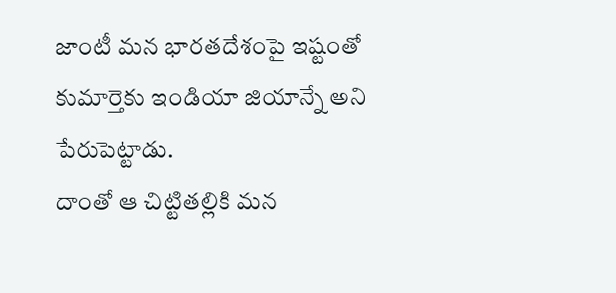జాంటీ మన భారతదేశంపై ఇష్టంతో కుమార్తెకు ఇండియా జియాన్నే అని పేరుపెట్టాడు.
దాంతో ఆ చిట్టితల్లికి మన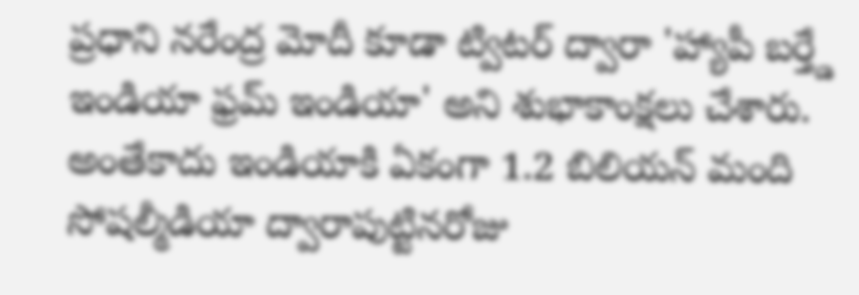ప్రధాని నరేంద్ర మోదీ కూడా ట్విటర్ ద్వారా 'హ్యాపీ బర్త్డే ఇండియా ఫ్రమ్ ఇండియా' అని శుభాకాంక్షలు చేశారు. అంతేకాదు ఇండియాకి ఏకంగా 1.2 బిలియన్ మంది సోషల్మీడియా ద్వారాపుట్టినరోజు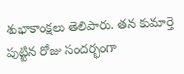శుభాకాంక్షలు తెలిపారు. తన కుమార్తె పుట్టిన రోజు సందర్భంగా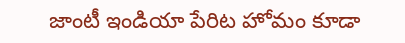జాంటీ ఇండియా పేరిట హోమం కూడా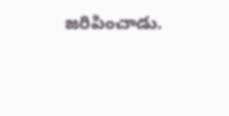జరిపించాడు.